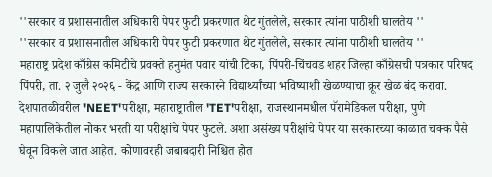''सरकार व प्रशासनातील अधिकारी पेपर फुटी प्रकरणात थेट गुंतलेले, सरकार त्यांना पाठीशी घालतेय ''
''सरकार व प्रशासनातील अधिकारी पेपर फुटी प्रकरणात थेट गुंतलेले, सरकार त्यांना पाठीशी घालतेय ''
महाराष्ट्र प्रदेश काँग्रेस कमिटीचे प्रवक्ते हनुमंत पवार यांची टिका, पिंपरी-चिंचवड शहर जिल्हा काँग्रेसची पत्रकार परिषद
पिंपरी, ता. २ जुलै २०२६ - केंद्र आणि राज्य सरकारने विद्यार्थ्यांच्या भविष्याशी खेळण्याचा क्रूर खेळ बंद करावा. देशपातळीवरील 'NEET'परीक्षा, महाराष्ट्रातील 'TET'परीक्षा, राजस्थानमधील पॅरामेडिकल परीक्षा, पुणे महापालिकेतील नोकर भरती या परीक्षांचे पेपर फुटले. अशा असंख्य परीक्षांचे पेपर या सरकारच्या काळात चक्क पैसे घेवून विकले जात आहेत. कोणावरही जबाबदारी निश्चित होत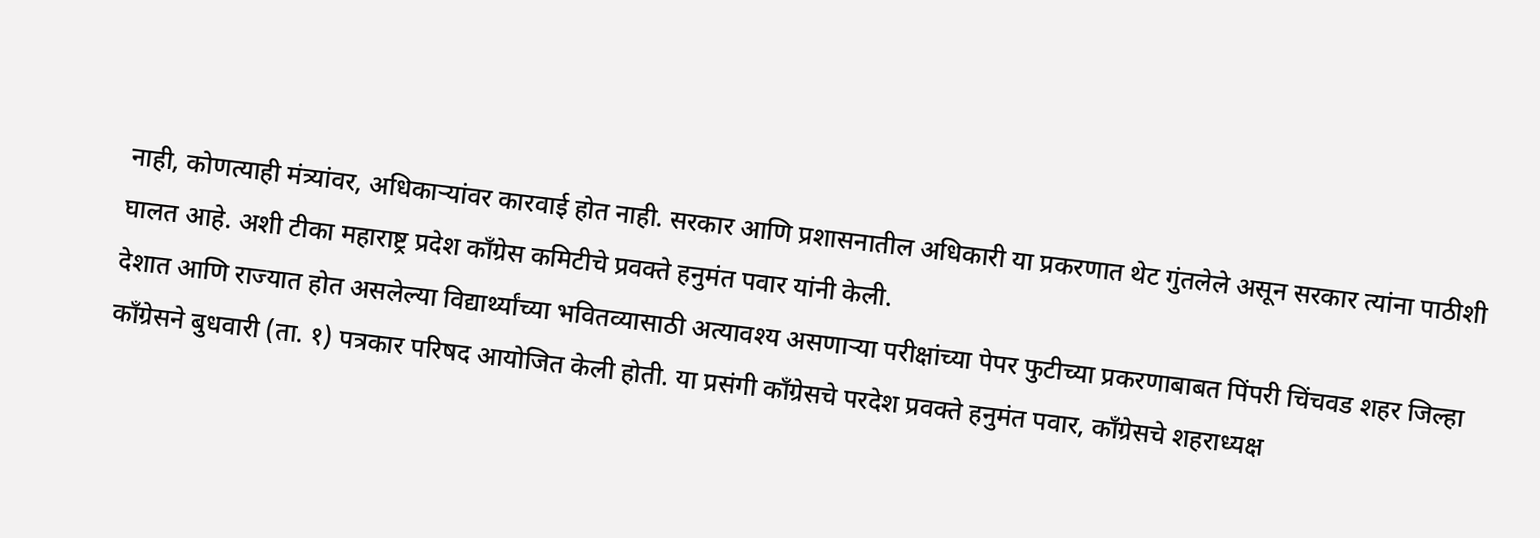नाही, कोणत्याही मंत्र्यांवर, अधिकाऱ्यांवर कारवाई होत नाही. सरकार आणि प्रशासनातील अधिकारी या प्रकरणात थेट गुंतलेले असून सरकार त्यांना पाठीशी घालत आहे. अशी टीका महाराष्ट्र प्रदेश काँग्रेस कमिटीचे प्रवक्ते हनुमंत पवार यांनी केली.
देशात आणि राज्यात होत असलेल्या विद्यार्थ्यांच्या भवितव्यासाठी अत्यावश्य असणाऱ्या परीक्षांच्या पेपर फुटीच्या प्रकरणाबाबत पिंपरी चिंचवड शहर जिल्हा काँग्रेसने बुधवारी (ता. १) पत्रकार परिषद आयोजित केली होती. या प्रसंगी काँग्रेसचे परदेश प्रवक्ते हनुमंत पवार, काँग्रेसचे शहराध्यक्ष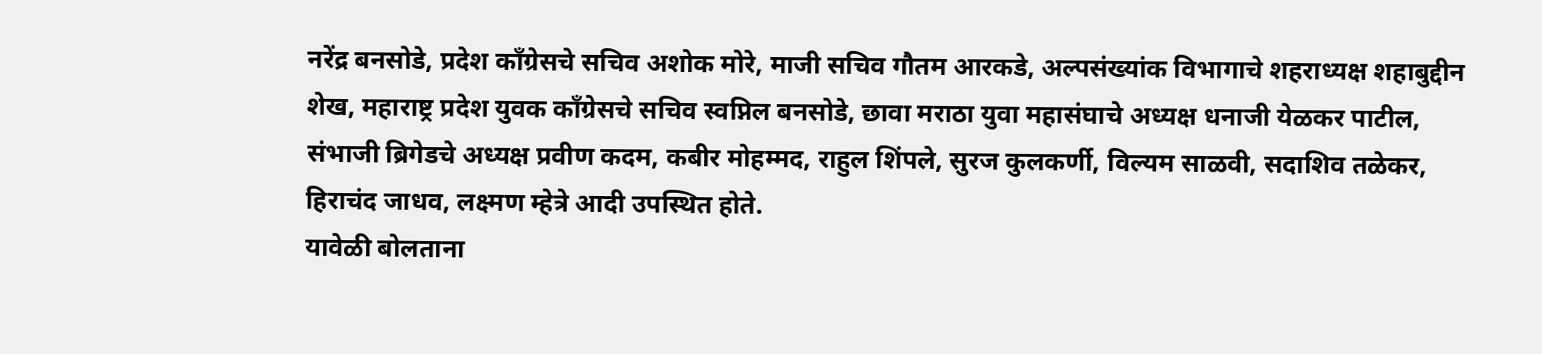नरेंद्र बनसोडे, प्रदेश काँग्रेसचे सचिव अशोक मोरे, माजी सचिव गौतम आरकडे, अल्पसंख्यांक विभागाचे शहराध्यक्ष शहाबुद्दीन शेख, महाराष्ट्र प्रदेश युवक काँग्रेसचे सचिव स्वप्निल बनसोडे, छावा मराठा युवा महासंघाचे अध्यक्ष धनाजी येळकर पाटील, संभाजी ब्रिगेडचे अध्यक्ष प्रवीण कदम, कबीर मोहम्मद, राहुल शिंपले, सुरज कुलकर्णी, विल्यम साळवी, सदाशिव तळेकर, हिराचंद जाधव, लक्ष्मण म्हेत्रे आदी उपस्थित होते.
यावेळी बोलताना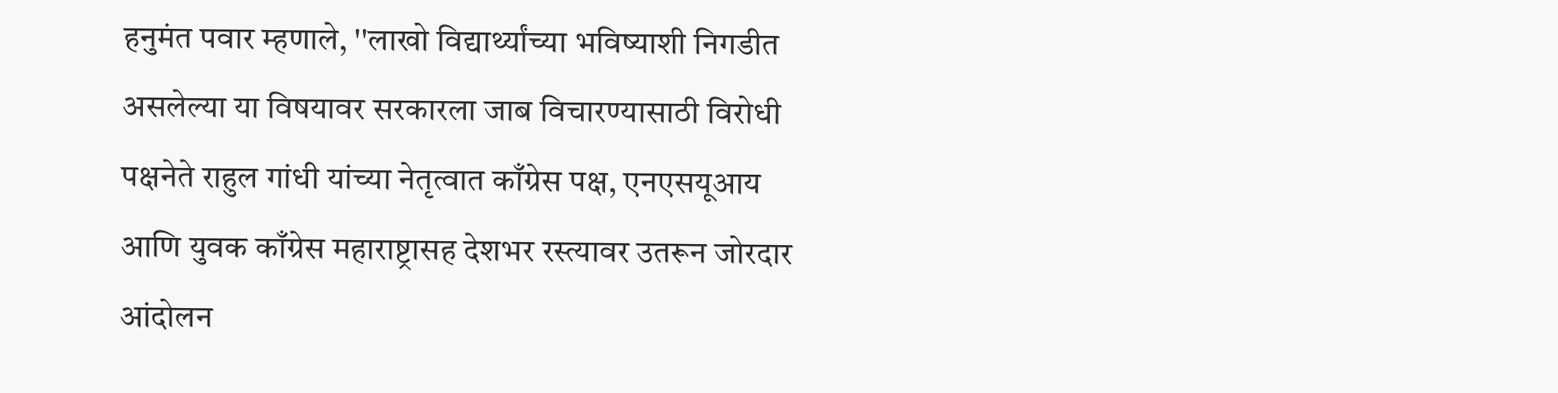हनुमंत पवार म्हणाले, ''लाखो विद्यार्थ्यांच्या भविष्याशी निगडीत असलेल्या या विषयावर सरकारला जाब विचारण्यासाठी विरोधी पक्षनेते राहुल गांधी यांच्या नेतृत्वात काँग्रेस पक्ष, एनएसयूआय आणि युवक काँग्रेस महाराष्ट्रासह देशभर रस्त्यावर उतरून जोरदार आंदोलन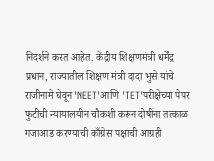निदर्शने करत आहेत. केंद्रीय शिक्षणमंत्री धर्मेंद्र प्रधान, राज्यातील शिक्षण मंत्री दादा भुसे यांचे राजीनामे घेवून 'NEET'आणि 'TET'परीक्षेच्या पेपर फुटीची न्यायालयीन चौकशी करून दोषींना तत्काळ गजाआड करण्याची काँग्रेस पक्षाची आग्रही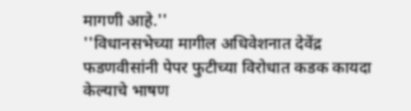मागणी आहे.''
''विधानसभेच्या मागील अधिवेशनात देवेंद्र फडणवीसांनी पेपर फुटीच्या विरोधात कडक कायदा केल्याचे भाषण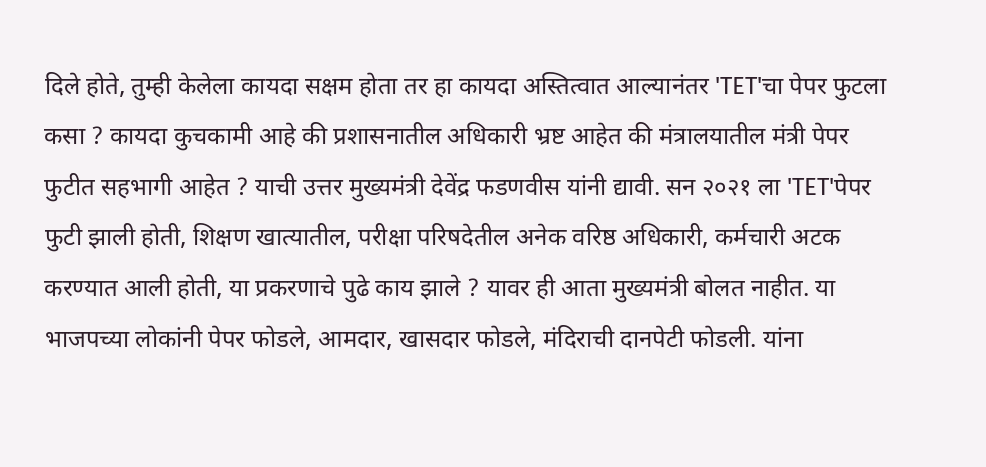दिले होते, तुम्ही केलेला कायदा सक्षम होता तर हा कायदा अस्तित्वात आल्यानंतर 'TET'चा पेपर फुटला कसा ? कायदा कुचकामी आहे की प्रशासनातील अधिकारी भ्रष्ट आहेत की मंत्रालयातील मंत्री पेपर फुटीत सहभागी आहेत ? याची उत्तर मुख्यमंत्री देवेंद्र फडणवीस यांनी द्यावी. सन २०२१ ला 'TET'पेपर फुटी झाली होती, शिक्षण खात्यातील, परीक्षा परिषदेतील अनेक वरिष्ठ अधिकारी, कर्मचारी अटक करण्यात आली होती, या प्रकरणाचे पुढे काय झाले ? यावर ही आता मुख्यमंत्री बोलत नाहीत. या भाजपच्या लोकांनी पेपर फोडले, आमदार, खासदार फोडले, मंदिराची दानपेटी फोडली. यांना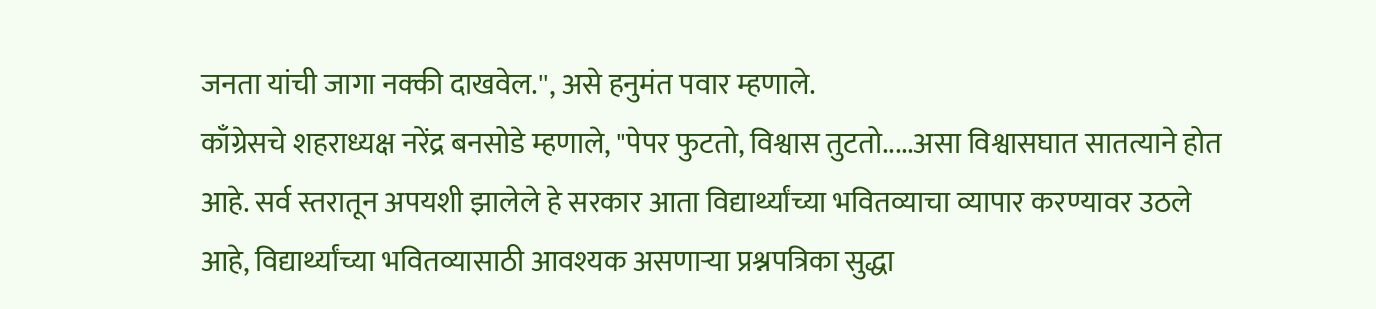जनता यांची जागा नक्की दाखवेल.'', असे हनुमंत पवार म्हणाले.
काँग्रेसचे शहराध्यक्ष नरेंद्र बनसोडे म्हणाले, "पेपर फुटतो, विश्वास तुटतो.....असा विश्वासघात सातत्याने होत आहे. सर्व स्तरातून अपयशी झालेले हे सरकार आता विद्यार्थ्यांच्या भवितव्याचा व्यापार करण्यावर उठले आहे, विद्यार्थ्यांच्या भवितव्यासाठी आवश्यक असणाऱ्या प्रश्नपत्रिका सुद्धा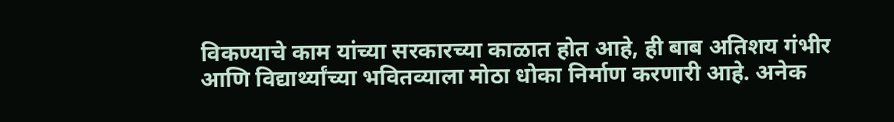विकण्याचे काम यांच्या सरकारच्या काळात होत आहे, ही बाब अतिशय गंभीर आणि विद्यार्थ्यांच्या भवितव्याला मोठा धोका निर्माण करणारी आहे. अनेक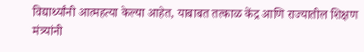विद्यार्थ्यांनी आत्महत्या केल्या आहेत, याबाबत तत्काळ केंद्र आणि राज्यातील शिक्षण मंत्र्यांनी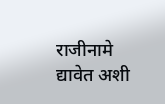राजीनामे द्यावेत अशी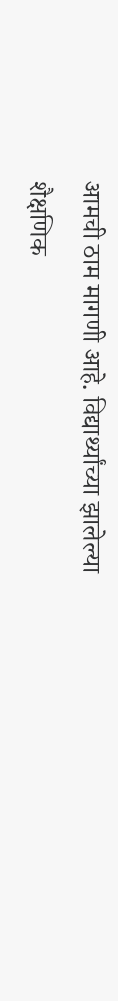आमची ठाम मागणी आहे. विद्यार्थ्यांच्या झालेल्या शैक्षणिक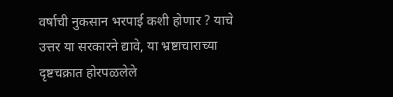वर्षाची नुकसान भरपाई कशी होणार ? याचे उत्तर या सरकारने द्यावे, या भ्रष्टाचाराच्या दृष्टचक्रात होरपळलेले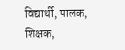विद्यार्थी, पालक, शिक्षक,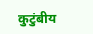कुटुंबीय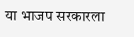या भाजप सरकारला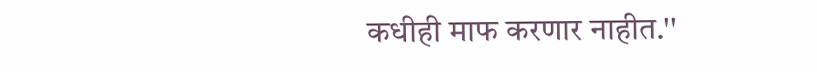कधीही माफ करणार नाहीत.''